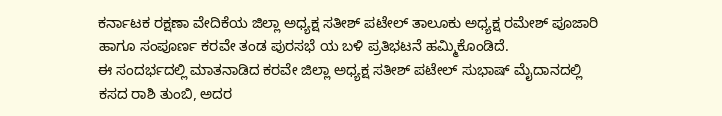ಕರ್ನಾಟಕ ರಕ್ಷಣಾ ವೇದಿಕೆಯ ಜಿಲ್ಲಾ ಅಧ್ಯಕ್ಷ ಸತೀಶ್ ಪಟೇಲ್ ತಾಲೂಕು ಅಧ್ಯಕ್ಷ ರಮೇಶ್ ಪೂಜಾರಿ ಹಾಗೂ ಸಂಪೂರ್ಣ ಕರವೇ ತಂಡ ಪುರಸಭೆ ಯ ಬಳಿ ಪ್ರತಿಭಟನೆ ಹಮ್ಮಿಕೊಂಡಿದೆ.
ಈ ಸಂದರ್ಭದಲ್ಲಿ ಮಾತನಾಡಿದ ಕರವೇ ಜಿಲ್ಲಾ ಅಧ್ಯಕ್ಷ ಸತೀಶ್ ಪಟೇಲ್ ಸುಭಾಷ್ ಮೈದಾನದಲ್ಲಿ ಕಸದ ರಾಶಿ ತುಂಬಿ, ಅದರ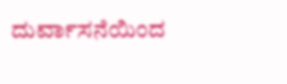ದುರ್ವಾಸನೆಯಿಂದ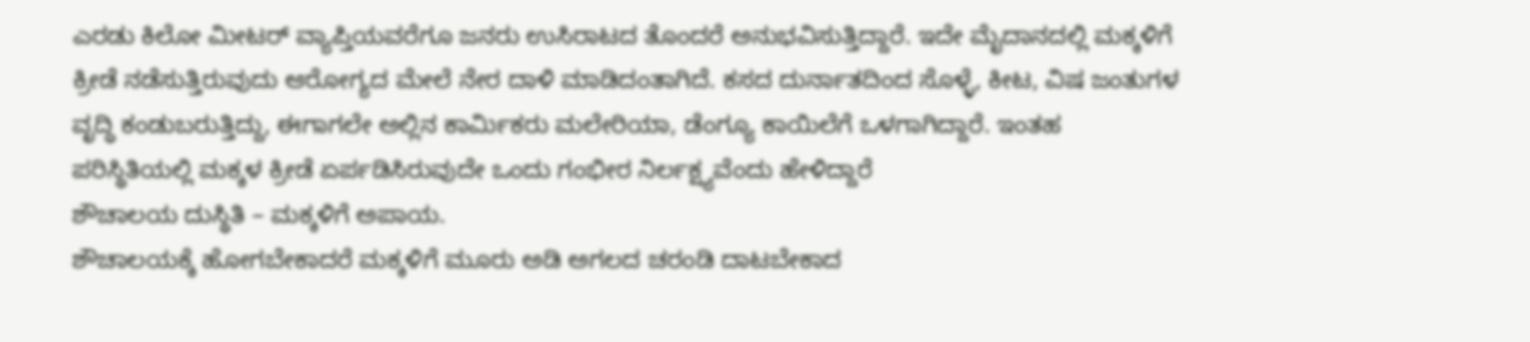ಎರಡು ಕಿಲೋ ಮೀಟರ್ ವ್ಯಾಪ್ತಿಯವರೆಗೂ ಜನರು ಉಸಿರಾಟದ ತೊಂದರೆ ಅನುಭವಿಸುತ್ತಿದ್ದಾರೆ. ಇದೇ ಮೈದಾನದಲ್ಲಿ ಮಕ್ಕಳಿಗೆ ಕ್ರೀಡೆ ನಡೆಸುತ್ತಿರುವುದು ಆರೋಗ್ಯದ ಮೇಲೆ ನೇರ ದಾಳಿ ಮಾಡಿದಂತಾಗಿದೆ. ಕಸದ ದುರ್ನಾತದಿಂದ ಸೊಳ್ಳೆ, ಕೀಟ, ವಿಷ ಜಂತುಗಳ ವೃದ್ಧಿ ಕಂಡುಬರುತ್ತಿದ್ದು, ಈಗಾಗಲೇ ಅಲ್ಲಿನ ಕಾರ್ಮಿಕರು ಮಲೇರಿಯಾ, ಡೆಂಗ್ಯೂ ಕಾಯಿಲೆಗೆ ಒಳಗಾಗಿದ್ದಾರೆ. ಇಂತಹ ಪರಿಸ್ಥಿತಿಯಲ್ಲಿ ಮಕ್ಕಳ ಕ್ರೀಡೆ ಏರ್ಪಡಿಸಿರುವುದೇ ಒಂದು ಗಂಭೀರ ನಿರ್ಲಕ್ಷ್ಯವೆಂದು ಹೇಳಿದ್ದಾರೆ
ಶೌಚಾಲಯ ದುಸ್ಥಿತಿ – ಮಕ್ಕಳಿಗೆ ಅಪಾಯ.
ಶೌಚಾಲಯಕ್ಕೆ ಹೋಗಬೇಕಾದರೆ ಮಕ್ಕಳಿಗೆ ಮೂರು ಅಡಿ ಅಗಲದ ಚರಂಡಿ ದಾಟಬೇಕಾದ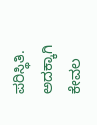ಪರಿಸ್ಥಿತಿ. ಅದಕ್ಕಾಗಿ ಕೇವಲ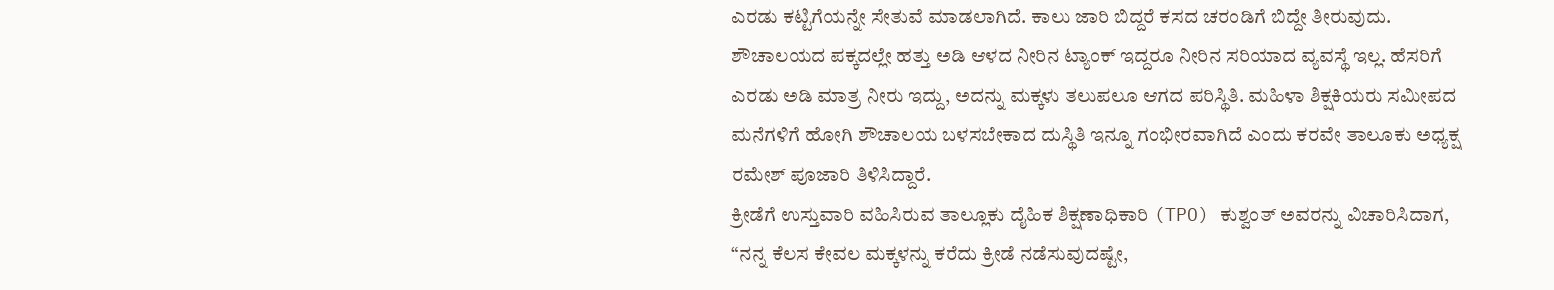ಎರಡು ಕಟ್ಟಿಗೆಯನ್ನೇ ಸೇತುವೆ ಮಾಡಲಾಗಿದೆ. ಕಾಲು ಜಾರಿ ಬಿದ್ದರೆ ಕಸದ ಚರಂಡಿಗೆ ಬಿದ್ದೇ ತೀರುವುದು. ಶೌಚಾಲಯದ ಪಕ್ಕದಲ್ಲೇ ಹತ್ತು ಅಡಿ ಆಳದ ನೀರಿನ ಟ್ಯಾಂಕ್ ಇದ್ದರೂ ನೀರಿನ ಸರಿಯಾದ ವ್ಯವಸ್ಥೆ ಇಲ್ಲ. ಹೆಸರಿಗೆ ಎರಡು ಅಡಿ ಮಾತ್ರ ನೀರು ಇದ್ದು, ಅದನ್ನು ಮಕ್ಕಳು ತಲುಪಲೂ ಆಗದ ಪರಿಸ್ಥಿತಿ. ಮಹಿಳಾ ಶಿಕ್ಷಕಿಯರು ಸಮೀಪದ ಮನೆಗಳಿಗೆ ಹೋಗಿ ಶೌಚಾಲಯ ಬಳಸಬೇಕಾದ ದುಸ್ಥಿತಿ ಇನ್ನೂ ಗಂಭೀರವಾಗಿದೆ ಎಂದು ಕರವೇ ತಾಲೂಕು ಅಧ್ಯಕ್ಷ ರಮೇಶ್ ಪೂಜಾರಿ ತಿಳಿಸಿದ್ದಾರೆ.
ಕ್ರೀಡೆಗೆ ಉಸ್ತುವಾರಿ ವಹಿಸಿರುವ ತಾಲ್ಲೂಕು ದೈಹಿಕ ಶಿಕ್ಷಣಾಧಿಕಾರಿ (TPO) ಕುಶ್ವಂತ್ ಅವರನ್ನು ವಿಚಾರಿಸಿದಾಗ, “ನನ್ನ ಕೆಲಸ ಕೇವಲ ಮಕ್ಕಳನ್ನು ಕರೆದು ಕ್ರೀಡೆ ನಡೆಸುವುದಷ್ಟೇ,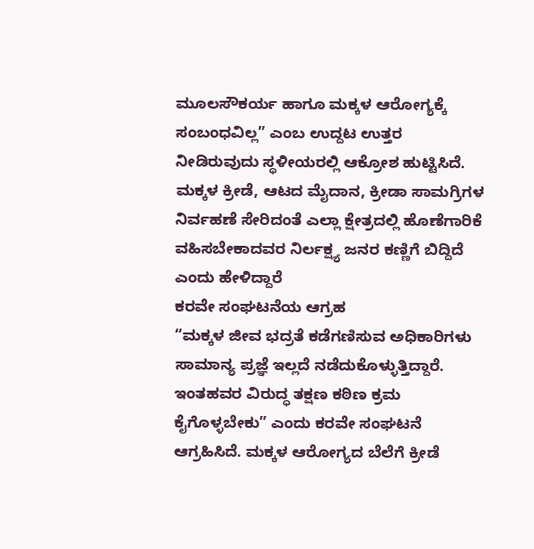ಮೂಲಸೌಕರ್ಯ ಹಾಗೂ ಮಕ್ಕಳ ಆರೋಗ್ಯಕ್ಕೆ ಸಂಬಂಧವಿಲ್ಲ” ಎಂಬ ಉದ್ದಟ ಉತ್ತರ ನೀಡಿರುವುದು ಸ್ಥಳೀಯರಲ್ಲಿ ಆಕ್ರೋಶ ಹುಟ್ಟಿಸಿದೆ. ಮಕ್ಕಳ ಕ್ರೀಡೆ, ಆಟದ ಮೈದಾನ, ಕ್ರೀಡಾ ಸಾಮಗ್ರಿಗಳ ನಿರ್ವಹಣೆ ಸೇರಿದಂತೆ ಎಲ್ಲಾ ಕ್ಷೇತ್ರದಲ್ಲಿ ಹೊಣೆಗಾರಿಕೆ ವಹಿಸಬೇಕಾದವರ ನಿರ್ಲಕ್ಷ್ಯ ಜನರ ಕಣ್ಣಿಗೆ ಬಿದ್ದಿದೆ ಎಂದು ಹೇಳಿದ್ದಾರೆ
ಕರವೇ ಸಂಘಟನೆಯ ಆಗ್ರಹ
“ಮಕ್ಕಳ ಜೀವ ಭದ್ರತೆ ಕಡೆಗಣಿಸುವ ಅಧಿಕಾರಿಗಳು ಸಾಮಾನ್ಯ ಪ್ರಜ್ಞೆ ಇಲ್ಲದೆ ನಡೆದುಕೊಳ್ಳುತ್ತಿದ್ದಾರೆ. ಇಂತಹವರ ವಿರುದ್ಧ ತಕ್ಷಣ ಕಠಿಣ ಕ್ರಮ ಕೈಗೊಳ್ಳಬೇಕು” ಎಂದು ಕರವೇ ಸಂಘಟನೆ ಆಗ್ರಹಿಸಿದೆ. ಮಕ್ಕಳ ಆರೋಗ್ಯದ ಬೆಲೆಗೆ ಕ್ರೀಡೆ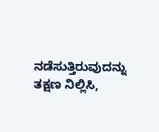ನಡೆಸುತ್ತಿರುವುದನ್ನು ತಕ್ಷಣ ನಿಲ್ಲಿಸಿ,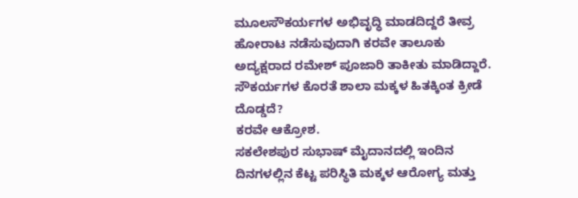ಮೂಲಸೌಕರ್ಯಗಳ ಅಭಿವೃದ್ಧಿ ಮಾಡದಿದ್ದರೆ ತೀವ್ರ ಹೋರಾಟ ನಡೆಸುವುದಾಗಿ ಕರವೇ ತಾಲೂಕು ಅದ್ಯಕ್ಷರಾದ ರಮೇಶ್ ಪೂಜಾರಿ ತಾಕೀತು ಮಾಡಿದ್ದಾರೆ.
ಸೌಕರ್ಯಗಳ ಕೊರತೆ ಶಾಲಾ ಮಕ್ಕಳ ಹಿತಕ್ಕಿಂತ ಕ್ರೀಡೆ ದೊಡ್ಡದೆ?
ಕರವೇ ಆಕ್ರೋಶ.
ಸಕಲೇಶಪುರ ಸುಭಾಷ್ ಮೈದಾನದಲ್ಲಿ ಇಂದಿನ ದಿನಗಳಲ್ಲಿನ ಕೆಟ್ಟ ಪರಿಸ್ಥಿತಿ ಮಕ್ಕಳ ಆರೋಗ್ಯ ಮತ್ತು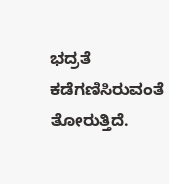ಭದ್ರತೆ ಕಡೆಗಣಿಸಿರುವಂತೆ ತೋರುತ್ತಿದೆ.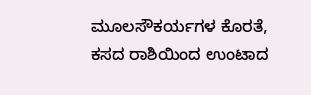ಮೂಲಸೌಕರ್ಯಗಳ ಕೊರತೆ, ಕಸದ ರಾಶಿಯಿಂದ ಉಂಟಾದ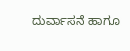ದುರ್ವಾಸನೆ ಹಾಗೂ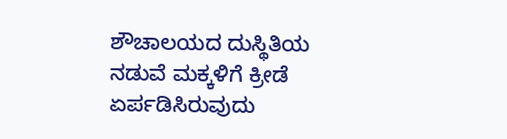ಶೌಚಾಲಯದ ದುಸ್ಥಿತಿಯ ನಡುವೆ ಮಕ್ಕಳಿಗೆ ಕ್ರೀಡೆ ಏರ್ಪಡಿಸಿರುವುದು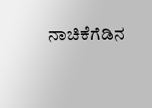ನಾಚಿಕೆಗೆಡಿನ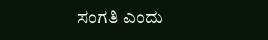ಸಂಗತಿ ಎಂದು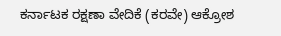ಕರ್ನಾಟಕ ರಕ್ಷಣಾ ವೇದಿಕೆ (ಕರವೇ) ಆಕ್ರೋಶ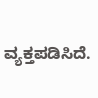ವ್ಯಕ್ತಪಡಿಸಿದೆ.